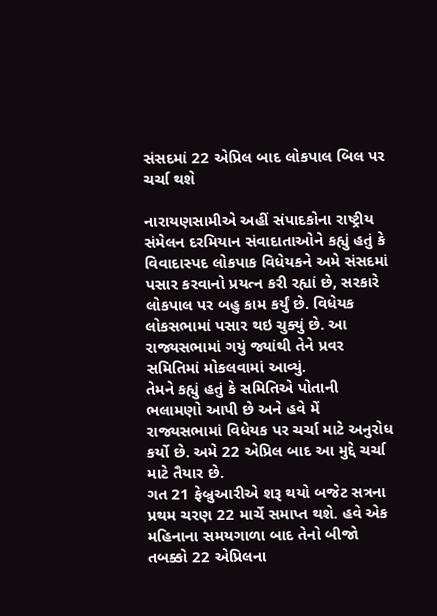સંસદમાં 22 એપ્રિલ બાદ લોકપાલ બિલ પર ચર્ચા થશે

નારાયણસામીએ અહીં સંપાદકોના રાષ્ટ્રીય સંમેલન દરમિયાન સંવાદાતાઓને કહ્યું હતું કે વિવાદાસ્પદ લોકપાક વિધેયકને અમે સંસદમાં પસાર કરવાનો પ્રયત્ન કરી રહ્યાં છે, સરકારે લોકપાલ પર બહુ કામ કર્યું છે. વિધેયક લોકસભામાં પસાર થઇ ચુક્યું છે. આ રાજ્યસભામાં ગયું જ્યાંથી તેને પ્રવર સમિતિમાં મોકલવામાં આવ્યું.
તેમને કહ્યું હતું કે સમિતિએ પોતાની ભલામણો આપી છે અને હવે મેં રાજ્યસભામાં વિધેયક પર ચર્ચા માટે અનુરોધ કર્યો છે. અમે 22 એપ્રિલ બાદ આ મુદ્દે ચર્ચા માટે તૈયાર છે.
ગત 21 ફેબ્રુઆરીએ શરૂ થયો બજેટ સત્રના પ્રથમ ચરણ 22 માર્ચે સમાપ્ત થશે. હવે એક મહિનાના સમયગાળા બાદ તેનો બીજો તબક્કો 22 એપ્રિલના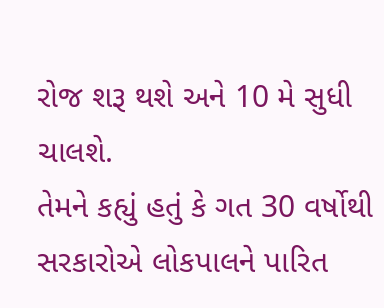રોજ શરૂ થશે અને 10 મે સુધી ચાલશે.
તેમને કહ્યું હતું કે ગત 30 વર્ષોથી સરકારોએ લોકપાલને પારિત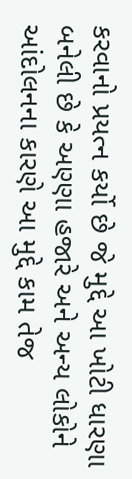કરવાનો પ્રયત્ન કર્યો છે જે મુદ્દે આ ખોટી ધારણા બનેલી છે કે અણ્ણા હજારે અને અન્ય લોકોને આંદોલનના કારણે આ મુદ્દે કામ તેજ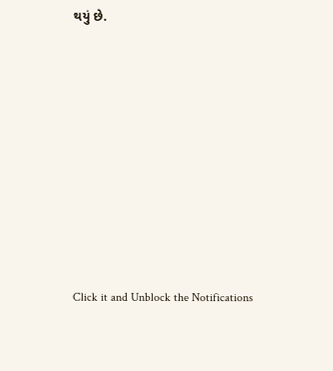થયું છે.












Click it and Unblock the Notifications